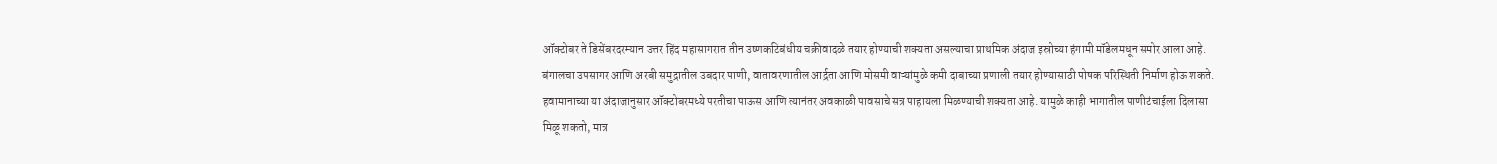ऑक्टोबर ते डिसेंबरदरम्यान उत्तर हिंद महासागरात तीन उष्णकटिबंधीय चक्रीवादळे तयार होण्याची शक्यता असल्याचा प्राथमिक अंदाज इस्रोच्या हंगामी मॉडेलमधून समोर आला आहे.
बंगालचा उपसागर आणि अरबी समुद्रातील उबदार पाणी, वातावरणातील आर्द्रता आणि मोसमी वाऱ्यांमुळे कमी दाबाच्या प्रणाली तयार होण्यासाठी पोषक परिस्थिती निर्माण होऊ शकते.
हवामानाच्या या अंदाजानुसार ऑक्टोबरमध्ये परतीचा पाऊस आणि त्यानंतर अवकाळी पावसाचे सत्र पाहायला मिळण्याची शक्यता आहे. यामुळे काही भागातील पाणीटंचाईला दिलासा मिळू शकतो, मात्र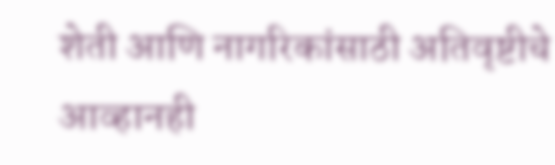शेती आणि नागरिकांसाठी अतिवृष्टीचे आव्हानही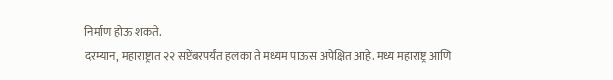निर्माण होऊ शकते.
दरम्यान, महाराष्ट्रात २२ सप्टेंबरपर्यंत हलका ते मध्यम पाऊस अपेक्षित आहे. मध्य महाराष्ट्र आणि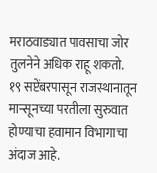मराठवाड्यात पावसाचा जोर तुलनेने अधिक राहू शकतो.
१९ सप्टेंबरपासून राजस्थानातून मान्सूनच्या परतीला सुरुवात होण्याचा हवामान विभागाचा अंदाज आहे.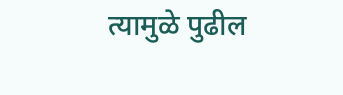त्यामुळे पुढील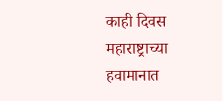काही दिवस महाराष्ट्राच्या हवामानात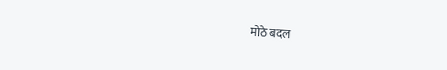मोठे बदल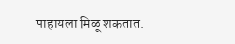पाहायला मिळू शकतात.